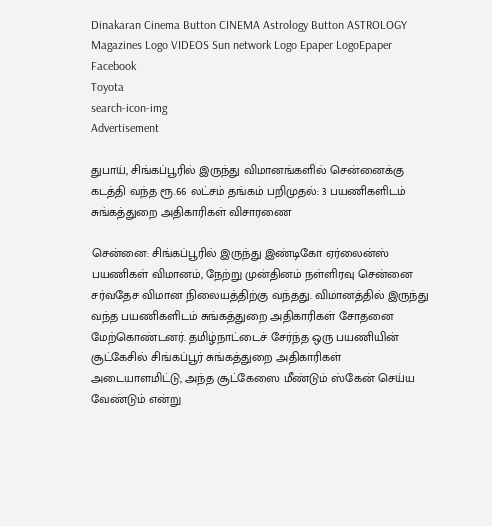Dinakaran Cinema Button CINEMA Astrology Button ASTROLOGY  Magazines Logo VIDEOS Sun network Logo Epaper LogoEpaper Facebook
Toyota
search-icon-img
Advertisement

துபாய், சிங்கப்பூரில் இருந்து விமானங்களில் சென்னைக்கு கடத்தி வந்த ரூ.66 லட்சம் தங்கம் பறிமுதல்: 3 பயணிகளிடம் சுங்கத்துறை அதிகாரிகள் விசாரணை

சென்னை: சிங்கப்பூரில் இருந்து இண்டிகோ ஏர்லைன்ஸ் பயணிகள் விமானம், நேற்று முன்தினம் நள்ளிரவு சென்னை சர்வதேச விமான நிலையத்திற்கு வந்தது. விமானத்தில் இருந்து வந்த பயணிகளிடம் சுங்கத்துறை அதிகாரிகள் சோதனை மேற்கொண்டனர். தமிழ்நாட்டைச் சேர்ந்த ஒரு பயணியின் சூட்கேசில் சிங்கப்பூர் சுங்கத்துறை அதிகாரிகள் அடையாளமிட்டு, அந்த சூட்கேஸை மீண்டும் ஸ்கேன் செய்ய வேண்டும் என்று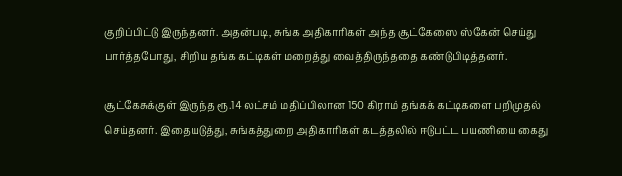குறிப்பிட்டு இருந்தனர். அதன்படி, சுங்க அதிகாரிகள் அந்த சூட்கேஸை ஸ்கேன் செய்து பார்த்தபோது, சிறிய தங்க கட்டிகள் மறைத்து வைத்திருந்ததை கண்டுபிடித்தனர்.

சூட்கேசுக்குள் இருந்த ரூ.14 லட்சம் மதிப்பிலான 150 கிராம் தங்கக் கட்டிகளை பறிமுதல் செய்தனர். இதையடுத்து, சுங்கத்துறை அதிகாரிகள் கடத்தலில் ஈடுபட்ட பயணியை கைது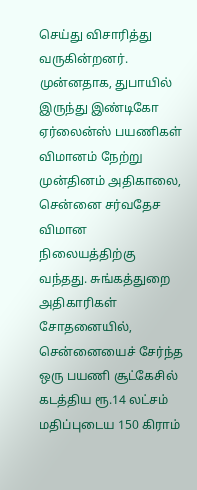செய்து விசாரித்து வருகின்றனர். முன்னதாக, துபாயில் இருந்து இண்டிகோ ஏர்லைன்ஸ் பயணிகள் விமானம் நேற்று முன்தினம் அதிகாலை, சென்னை சர்வதேச விமான நிலையத்திற்கு வந்தது. சுங்கத்துறை அதிகாரிகள் சோதனையில், சென்னையைச் சேர்ந்த ஒரு பயணி சூட்கேசில் கடத்திய ரூ.14 லட்சம் மதிப்புடைய 150 கிராம்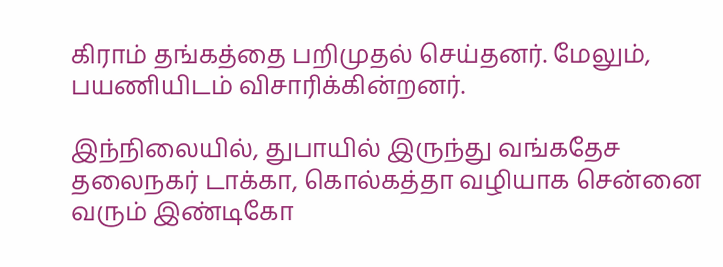கிராம் தங்கத்தை பறிமுதல் செய்தனர். மேலும், பயணியிடம் விசாரிக்கின்றனர்.

இந்நிலையில், துபாயில் இருந்து வங்கதேச தலைநகர் டாக்கா, கொல்கத்தா வழியாக சென்னை வரும் இண்டிகோ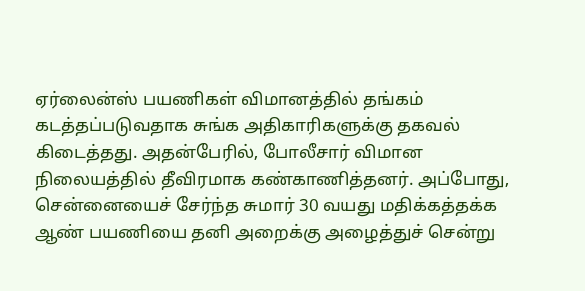ஏர்லைன்ஸ் பயணிகள் விமானத்தில் தங்கம் கடத்தப்படுவதாக சுங்க அதிகாரிகளுக்கு தகவல் கிடைத்தது. அதன்பேரில், போலீசார் விமான நிலையத்தில் தீவிரமாக கண்காணித்தனர். அப்போது, சென்னையைச் சேர்ந்த சுமார் 30 வயது மதிக்கத்தக்க ஆண் பயணியை தனி அறைக்கு அழைத்துச் சென்று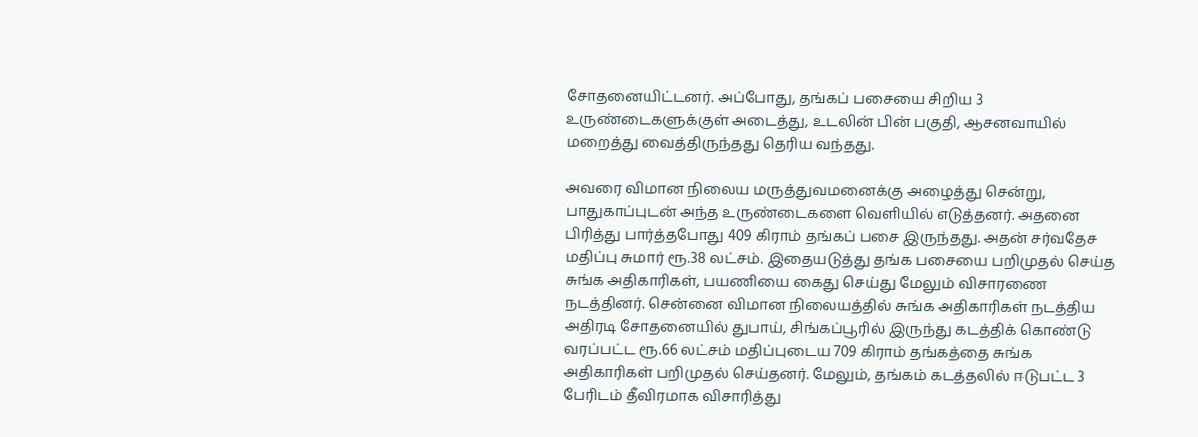சோதனையிட்டனர். அப்போது, தங்கப் பசையை சிறிய 3 உருண்டைகளுக்குள் அடைத்து, உடலின் பின் பகுதி, ஆசனவாயில் மறைத்து வைத்திருந்தது தெரிய வந்தது.

அவரை விமான நிலைய மருத்துவமனைக்கு அழைத்து சென்று, பாதுகாப்புடன் அந்த உருண்டைகளை வெளியில் எடுத்தனர். அதனை பிரித்து பார்த்தபோது 409 கிராம் தங்கப் பசை இருந்தது. அதன் சர்வதேச மதிப்பு சுமார் ரூ.38 லட்சம். இதையடுத்து தங்க பசையை பறிமுதல் செய்த சுங்க அதிகாரிகள், பயணியை கைது செய்து மேலும் விசாரணை நடத்தினர். சென்னை விமான நிலையத்தில் சுங்க அதிகாரிகள் நடத்திய அதிரடி சோதனையில் துபாய், சிங்கப்பூரில் இருந்து கடத்திக் கொண்டு வரப்பட்ட ரூ.66 லட்சம் மதிப்புடைய 709 கிராம் தங்கத்தை சுங்க அதிகாரிகள் பறிமுதல் செய்தனர். மேலும், தங்கம் கடத்தலில் ஈடுபட்ட 3 பேரிடம் தீவிரமாக விசாரித்து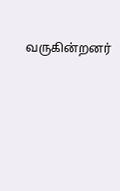வருகின்றனர்